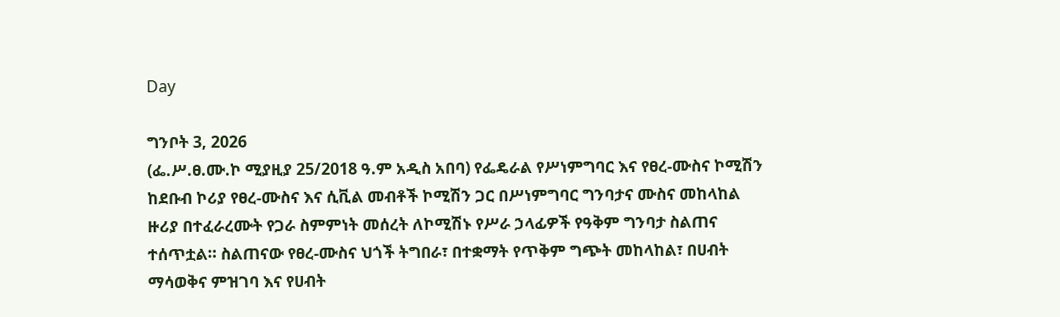Day

ግንቦት 3, 2026
(ፌ.ሥ.ፀ.ሙ.ኮ ሚያዚያ 25/2018 ዓ.ም አዲስ አበባ) የፌዴራል የሥነምግባር እና የፀረ-ሙስና ኮሚሽን ከደቡብ ኮሪያ የፀረ-ሙስና እና ሲቪል መብቶች ኮሚሽን ጋር በሥነምግባር ግንባታና ሙስና መከላከል ዙሪያ በተፈራረሙት የጋራ ስምምነት መሰረት ለኮሚሽኑ የሥራ ኃላፊዎች የዓቅም ግንባታ ስልጠና ተሰጥቷል። ስልጠናው የፀረ-ሙስና ህጎች ትግበራ፣ በተቋማት የጥቅም ግጭት መከላከል፣ በሀብት ማሳወቅና ምዝገባ እና የሀብት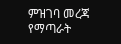ምዝገባ መረጃ የማጣራት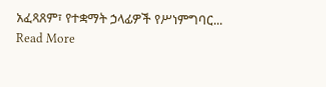አፈጻጸም፣ የተቋማት ኃላፊዎች የሥነምግባር...
Read More